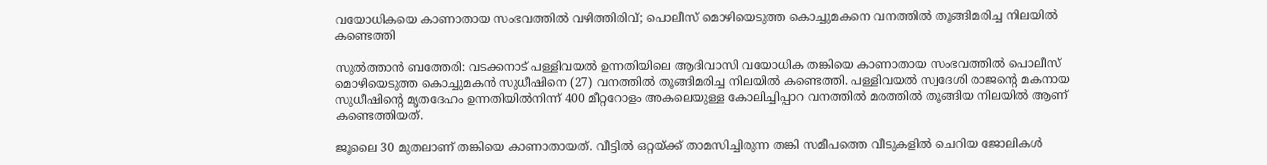വയോധികയെ കാണാതായ സംഭവത്തില്‍ വഴിത്തിരിവ്; പൊലീസ് മൊഴിയെടുത്ത കൊച്ചുമകനെ വനത്തില്‍ തൂങ്ങിമരിച്ച നിലയില്‍ കണ്ടെത്തി

സുല്‍ത്താന്‍ ബത്തേരി: വടക്കനാട് പള്ളിവയല്‍ ഉന്നതിയിലെ ആദിവാസി വയോധിക തങ്കിയെ കാണാതായ സംഭവത്തില്‍ പൊലീസ് മൊഴിയെടുത്ത കൊച്ചുമകന്‍ സുധീഷിനെ (27) വനത്തില്‍ തൂങ്ങിമരിച്ച നിലയില്‍ കണ്ടെത്തി. പള്ളിവയല്‍ സ്വദേശി രാജന്റെ മകനായ സുധീഷിന്റെ മൃതദേഹം ഉന്നതിയില്‍നിന്ന് 400 മീറ്ററോളം അകലെയുള്ള കോലിച്ചിപ്പാറ വനത്തില്‍ മരത്തില്‍ തൂങ്ങിയ നിലയില്‍ ആണ് കണ്ടെത്തിയത്.

ജൂലൈ 30 മുതലാണ് തങ്കിയെ കാണാതായത്. വീട്ടില്‍ ഒറ്റയ്ക്ക് താമസിച്ചിരുന്ന തങ്കി സമീപത്തെ വീടുകളില്‍ ചെറിയ ജോലികള്‍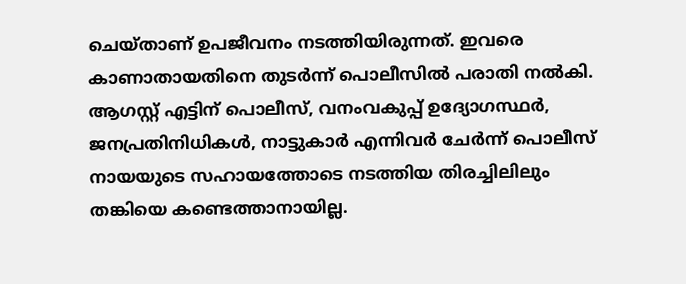ചെയ്താണ് ഉപജീവനം നടത്തിയിരുന്നത്. ഇവരെ കാണാതായതിനെ തുടര്‍ന്ന് പൊലീസില്‍ പരാതി നല്‍കി. ആഗസ്റ്റ് എട്ടിന് പൊലീസ്, വനംവകുപ്പ് ഉദ്യോഗസ്ഥര്‍, ജനപ്രതിനിധികള്‍, നാട്ടുകാര്‍ എന്നിവര്‍ ചേര്‍ന്ന് പൊലീസ് നായയുടെ സഹായത്തോടെ നടത്തിയ തിരച്ചിലിലും തങ്കിയെ കണ്ടെത്താനായില്ല.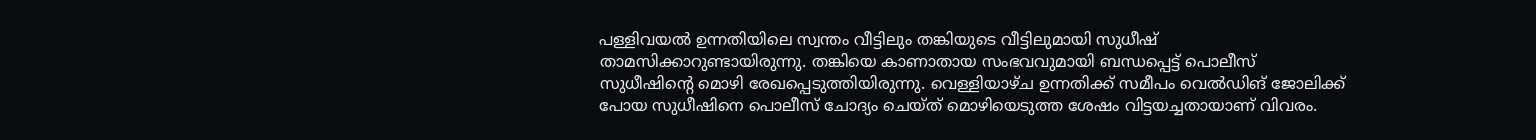പള്ളിവയല്‍ ഉന്നതിയിലെ സ്വന്തം വീട്ടിലും തങ്കിയുടെ വീട്ടിലുമായി സുധീഷ് താമസിക്കാറുണ്ടായിരുന്നു. തങ്കിയെ കാണാതായ സംഭവവുമായി ബന്ധപ്പെട്ട് പൊലീസ് സുധീഷിന്റെ മൊഴി രേഖപ്പെടുത്തിയിരുന്നു. വെള്ളിയാഴ്ച ഉന്നതിക്ക് സമീപം വെല്‍ഡിങ് ജോലിക്ക് പോയ സുധീഷിനെ പൊലീസ് ചോദ്യം ചെയ്ത് മൊഴിയെടുത്ത ശേഷം വിട്ടയച്ചതായാണ് വിവരം.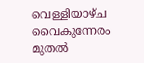വെള്ളിയാഴ്ച വൈകുന്നേരം മുതല്‍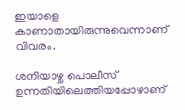ഇയാളെ കാണാതായിരുന്നുവെന്നാണ് വിവരം.

ശനിയാഴ്ച പൊലീസ് ഉന്നതിയിലെത്തിയപ്പോഴാണ്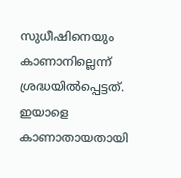സുധീഷിനെയും കാണാനില്ലെന്ന് ശ്രദ്ധയില്‍പ്പെട്ടത്. ഇയാളെ കാണാതായതായി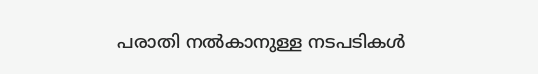പരാതി നല്‍കാനുള്ള നടപടികള്‍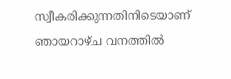സ്വീകരിക്കുന്നതിനിടെയാണ് ഞായറാഴ്ച വനത്തില്‍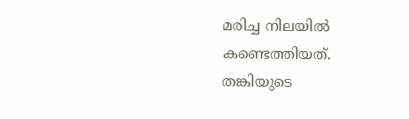മരിച്ച നിലയില്‍ കണ്ടെത്തിയത്. തങ്കിയുടെ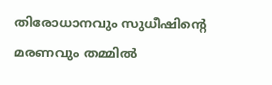തിരോധാനവും സുധീഷിന്റെ മരണവും തമ്മില്‍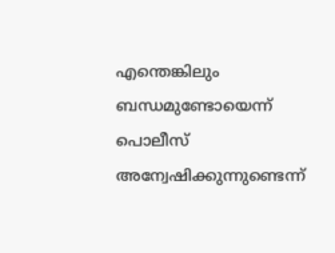എന്തെങ്കിലും ബന്ധമുണ്ടോയെന്ന് പൊലീസ് അന്വേഷിക്കുന്നുണ്ടെന്ന്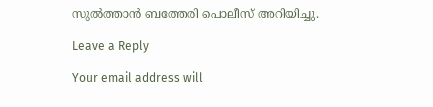സുല്‍ത്താന്‍ ബത്തേരി പൊലീസ് അറിയിച്ചു.

Leave a Reply

Your email address will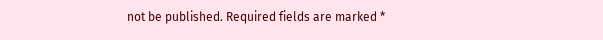not be published. Required fields are marked *